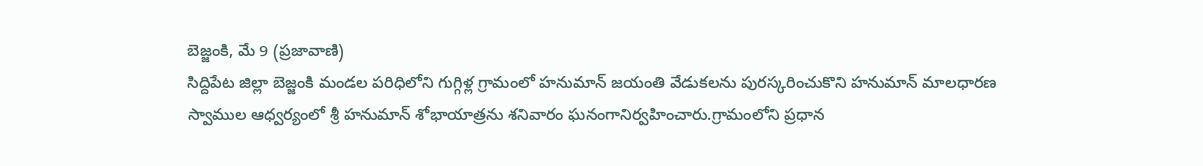బెజ్జంకి, మే 9 (ప్రజావాణి)
సిద్దిపేట జిల్లా బెజ్జంకి మండల పరిధిలోని గుగ్గిళ్ల గ్రామంలో హనుమాన్ జయంతి వేడుకలను పురస్కరించుకొని హనుమాన్ మాలధారణ స్వాముల ఆధ్వర్యంలో శ్రీ హనుమాన్ శోభాయాత్రను శనివారం ఘనంగానిర్వహించారు.గ్రామంలోని ప్రధాన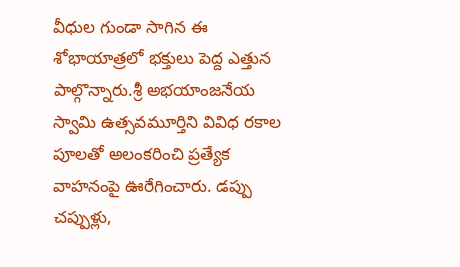వీధుల గుండా సాగిన ఈ శోభాయాత్రలో భక్తులు పెద్ద ఎత్తున పాల్గొన్నారు.శ్రీ అభయాంజనేయ స్వామి ఉత్సవమూర్తిని వివిధ రకాల పూలతో అలంకరించి ప్రత్యేక వాహనంపై ఊరేగించారు. డప్పు చప్పుళ్లు,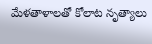మేళతాళాలతో కోలాట నృత్యాలు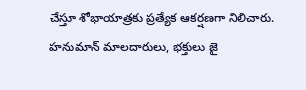చేస్తూ శోభాయాత్రకు ప్రత్యేక ఆకర్షణగా నిలిచారు.
హనుమాన్ మాలదారులు, భక్తులు జై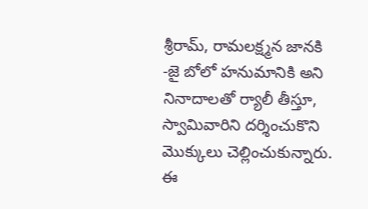శ్రీరామ్, రామలక్ష్మన జానకి -జై బోలో హనుమానికి అని నినాదాలతో ర్యాలీ తీస్తూ, స్వామివారిని దర్శించుకొని మొక్కులు చెల్లించుకున్నారు. ఈ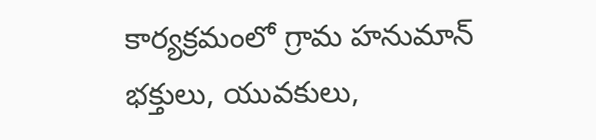కార్యక్రమంలో గ్రామ హనుమాన్ భక్తులు, యువకులు,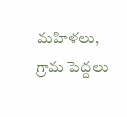మహిళలు, గ్రామ పెద్దలు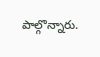పాల్గొన్నారు.